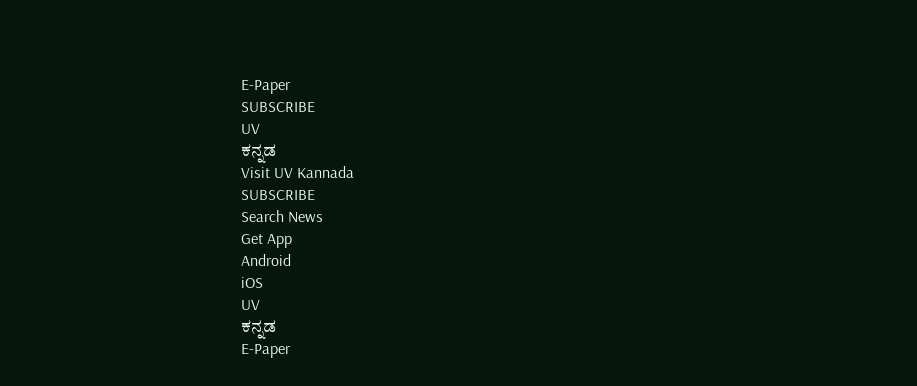E-Paper
SUBSCRIBE
UV
ಕನ್ನಡ
Visit UV Kannada
SUBSCRIBE
Search News
Get App
Android
iOS
UV
ಕನ್ನಡ
E-Paper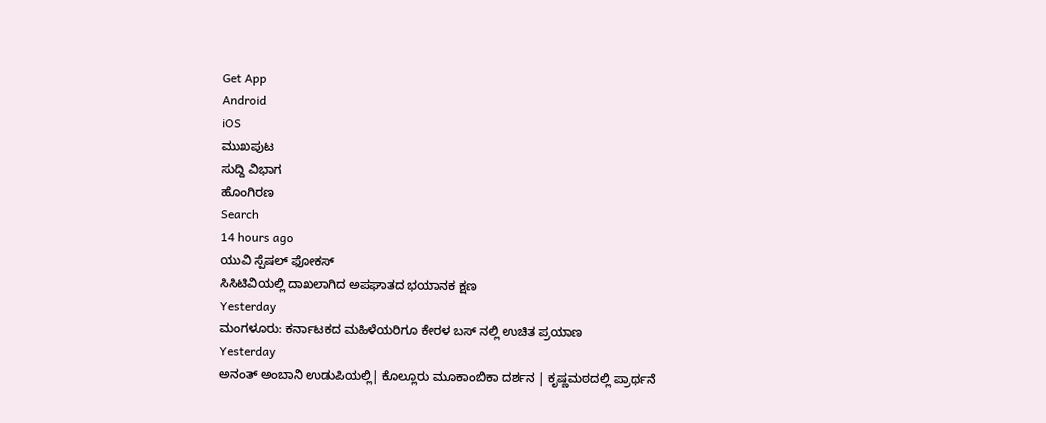Get App
Android
iOS
ಮುಖಪುಟ
ಸುದ್ದಿ ವಿಭಾಗ
ಹೊಂಗಿರಣ
Search
14 hours ago
ಯುವಿ ಸ್ಪೆಷಲ್ ಫೋಕಸ್
ಸಿಸಿಟಿವಿಯಲ್ಲಿ ದಾಖಲಾಗಿದ ಅಪಘಾತದ ಭಯಾನಕ ಕ್ಷಣ
Yesterday
ಮಂಗಳೂರು: ಕರ್ನಾಟಕದ ಮಹಿಳೆಯರಿಗೂ ಕೇರಳ ಬಸ್ ನಲ್ಲಿ ಉಚಿತ ಪ್ರಯಾಣ
Yesterday
ಅನಂತ್ ಅಂಬಾನಿ ಉಡುಪಿಯಲ್ಲಿ| ಕೊಲ್ಲೂರು ಮೂಕಾಂಬಿಕಾ ದರ್ಶನ | ಕೃಷ್ಣಮಠದಲ್ಲಿ ಪ್ರಾರ್ಥನೆ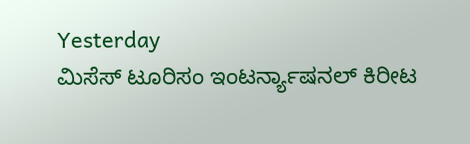Yesterday
ಮಿಸೆಸ್ ಟೂರಿಸಂ ಇಂಟರ್ನ್ಯಾಷನಲ್ ಕಿರೀಟ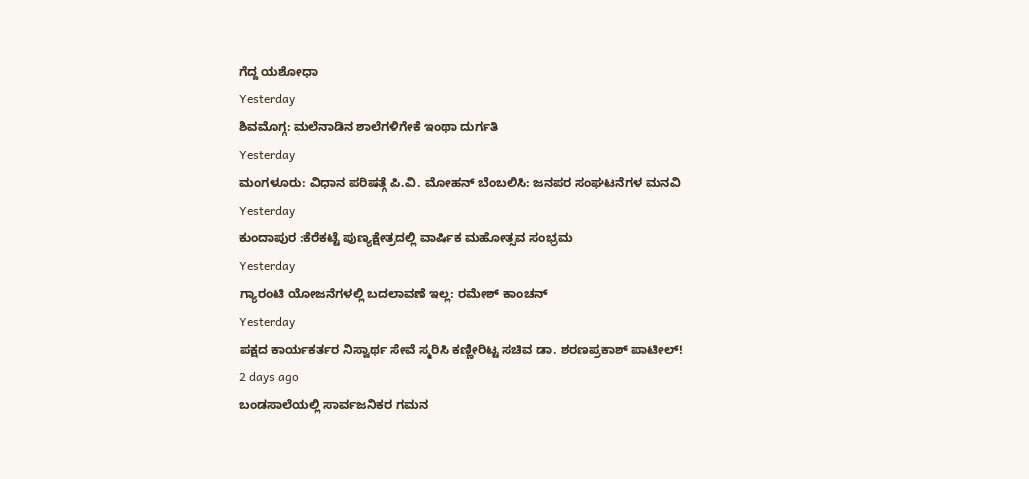ಗೆದ್ದ ಯಶೋಧಾ
Yesterday
ಶಿವಮೊಗ್ಗ: ಮಲೆನಾಡಿನ ಶಾಲೆಗಳಿಗೇಕೆ ಇಂಥಾ ದುರ್ಗತಿ
Yesterday
ಮಂಗಳೂರು: ವಿಧಾನ ಪರಿಷತ್ಗೆ ಪಿ.ವಿ. ಮೋಹನ್ ಬೆಂಬಲಿಸಿ: ಜನಪರ ಸಂಘಟನೆಗಳ ಮನವಿ
Yesterday
ಕುಂದಾಪುರ :ಕೆರೆಕಟ್ಟೆ ಪುಣ್ಯಕ್ಷೇತ್ರದಲ್ಲಿ ವಾರ್ಷಿಕ ಮಹೋತ್ಸವ ಸಂಭ್ರಮ
Yesterday
ಗ್ಯಾರಂಟಿ ಯೋಜನೆಗಳಲ್ಲಿ ಬದಲಾವಣೆ ಇಲ್ಲ: ರಮೇಶ್ ಕಾಂಚನ್
Yesterday
ಪಕ್ಷದ ಕಾರ್ಯಕರ್ತರ ನಿಸ್ವಾರ್ಥ ಸೇವೆ ಸ್ಮರಿಸಿ ಕಣ್ಣೀರಿಟ್ಟ ಸಚಿವ ಡಾ. ಶರಣಪ್ರಕಾಶ್ ಪಾಟೀಲ್!
2 days ago
ಬಂಡಸಾಲೆಯಲ್ಲಿ ಸಾರ್ವಜನಿಕರ ಗಮನ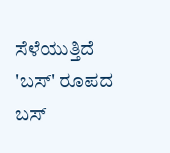ಸೆಳೆಯುತ್ತಿದೆ 'ಬಸ್' ರೂಪದ ಬಸ್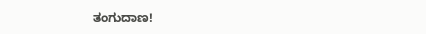ತಂಗುದಾಣ!